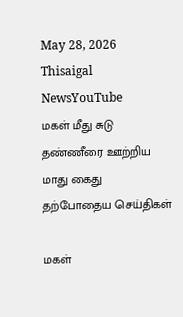May 28, 2026
Thisaigal NewsYouTube
மகள் மீது சுடு தண்ணீரை ஊற்றிய மாது கைது
தற்போதைய செய்திகள்

மகள்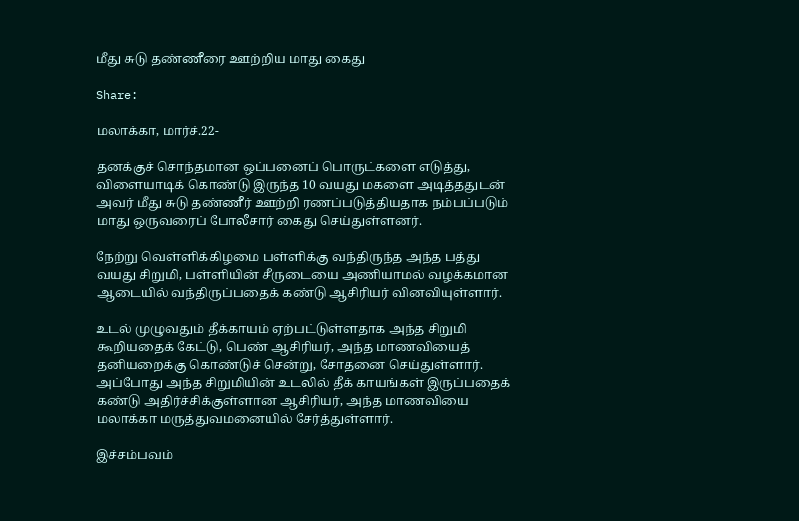மீது சுடு தண்ணீரை ஊற்றிய மாது கைது

Share:

மலாக்கா, மார்ச்.22-

தனக்குச் சொந்தமான ஒப்பனைப் பொருட்களை எடுத்து, விளையாடிக் கொண்டு இருந்த 10 வயது மகளை அடித்ததுடன் அவர் மீது சுடு தண்ணீர் ஊற்றி ரணப்படுத்தியதாக நம்பப்படும் மாது ஒருவரைப் போலீசார் கைது செய்துள்ளனர்.

நேற்று வெள்ளிக்கிழமை பள்ளிக்கு வந்திருந்த அந்த பத்து வயது சிறுமி, பள்ளியின் சீருடையை அணியாமல் வழக்கமான ஆடையில் வந்திருப்பதைக் கண்டு ஆசிரியர் வினவியுள்ளார்.

உடல் முழுவதும் தீக்காயம் ஏற்பட்டுள்ளதாக அந்த சிறுமி கூறியதைக் கேட்டு, பெண் ஆசிரியர், அந்த மாணவியைத் தனியறைக்கு கொண்டுச் சென்று, சோதனை செய்துள்ளார். அப்போது அந்த சிறுமியின் உடலில் தீக் காயங்கள் இருப்பதைக் கண்டு அதிர்ச்சிக்குள்ளான ஆசிரியர், அந்த மாணவியை மலாக்கா மருத்துவமனையில் சேர்த்துள்ளார்.

இச்சம்பவம்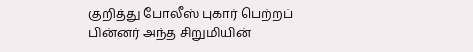குறித்து போலீஸ் புகார் பெற்றப் பின்னர் அந்த சிறுமியின்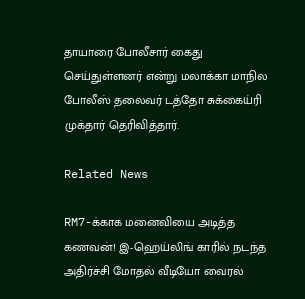தாயாரை போலீசார் கைது செய்துள்ளனர் என்று மலாக்கா மாநில போலீஸ் தலைவர் டத்தோ சுக்கைய்ரி முக்தார் தெரிவித்தார்.

Related News

RM7-க்காக மனைவியை அடித்த கணவன்! இ-ஹெய்லிங் காரில் நடந்த அதிர்ச்சி மோதல் வீடியோ வைரல்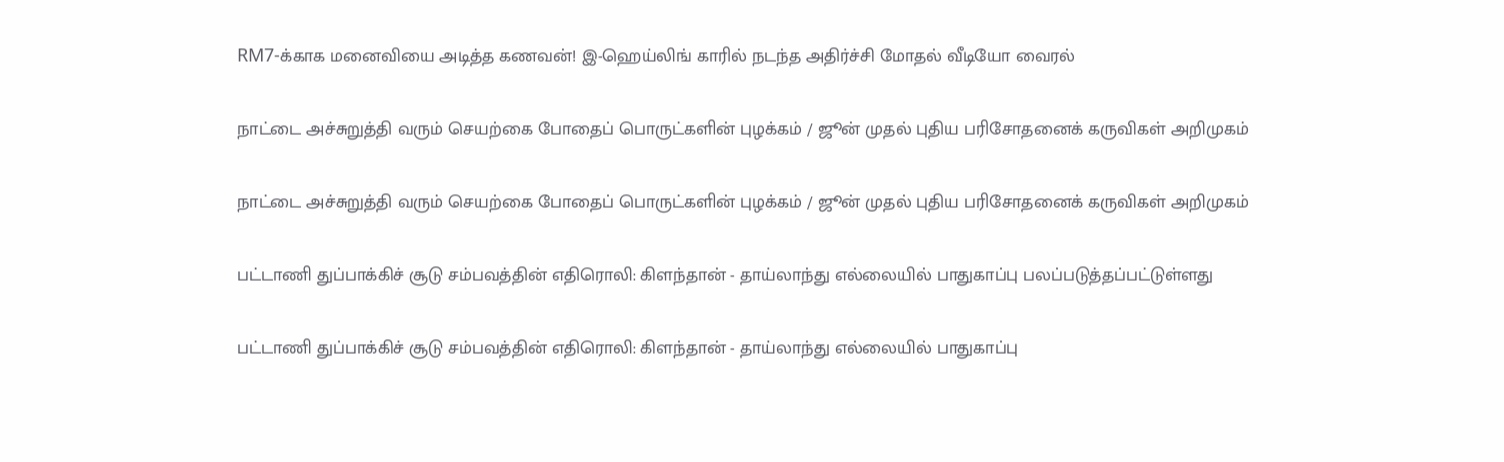RM7-க்காக மனைவியை அடித்த கணவன்! இ-ஹெய்லிங் காரில் நடந்த அதிர்ச்சி மோதல் வீடியோ வைரல்

நாட்டை அச்சுறுத்தி வரும் செயற்கை போதைப் பொருட்களின் புழக்கம் / ஜூன் முதல் புதிய பரிசோதனைக் கருவிகள் அறிமுகம்

நாட்டை அச்சுறுத்தி வரும் செயற்கை போதைப் பொருட்களின் புழக்கம் / ஜூன் முதல் புதிய பரிசோதனைக் கருவிகள் அறிமுகம்

பட்டாணி துப்பாக்கிச் சூடு சம்பவத்தின் எதிரொலி: கிளந்தான் - தாய்லாந்து எல்லையில் பாதுகாப்பு பலப்படுத்தப்பட்டுள்ளது

பட்டாணி துப்பாக்கிச் சூடு சம்பவத்தின் எதிரொலி: கிளந்தான் - தாய்லாந்து எல்லையில் பாதுகாப்பு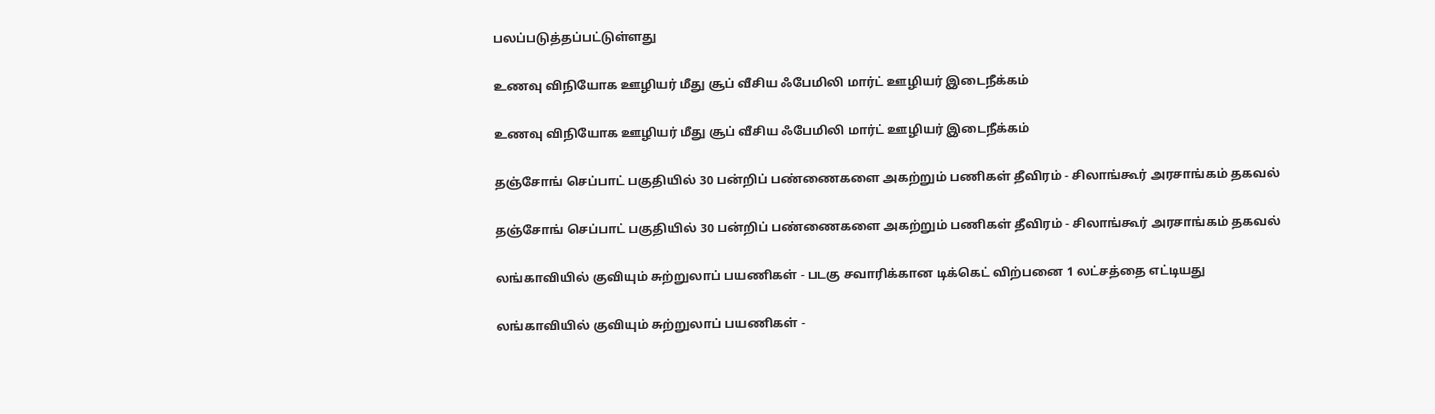பலப்படுத்தப்பட்டுள்ளது

உணவு விநியோக ஊழியர் மீது சூப் வீசிய ஃபேமிலி மார்ட் ஊழியர் இடைநீக்கம்

உணவு விநியோக ஊழியர் மீது சூப் வீசிய ஃபேமிலி மார்ட் ஊழியர் இடைநீக்கம்

தஞ்சோங் செப்பாட் பகுதியில் 30 பன்றிப் பண்ணைகளை அகற்றும் பணிகள் தீவிரம் - சிலாங்கூர் அரசாங்கம் தகவல்

தஞ்சோங் செப்பாட் பகுதியில் 30 பன்றிப் பண்ணைகளை அகற்றும் பணிகள் தீவிரம் - சிலாங்கூர் அரசாங்கம் தகவல்

லங்காவியில் குவியும் சுற்றுலாப் பயணிகள் - படகு சவாரிக்கான டிக்கெட் விற்பனை 1 லட்சத்தை எட்டியது

லங்காவியில் குவியும் சுற்றுலாப் பயணிகள் -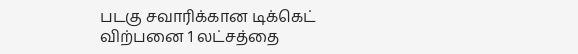படகு சவாரிக்கான டிக்கெட் விற்பனை 1 லட்சத்தை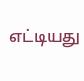எட்டியது